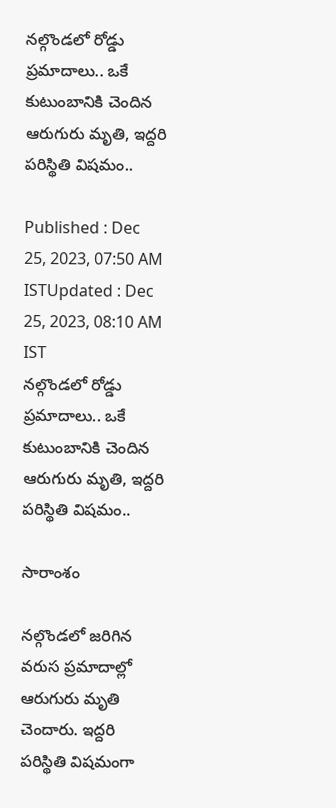నల్గొండలో రోడ్డు ప్రమాదాలు.. ఒకే కుటుంబానికి చెందిన ఆరుగురు మృతి, ఇద్దరి పరిస్థితి విషమం..

Published : Dec 25, 2023, 07:50 AM ISTUpdated : Dec 25, 2023, 08:10 AM IST
నల్గొండలో రోడ్డు ప్రమాదాలు.. ఒకే కుటుంబానికి చెందిన ఆరుగురు మృతి, ఇద్దరి పరిస్థితి విషమం..

సారాంశం

నల్గొండలో జరిగిన వరుస ప్రమాదాల్లో ఆరుగురు మృతి చెందారు. ఇద్దరి పరిస్థితి విషమంగా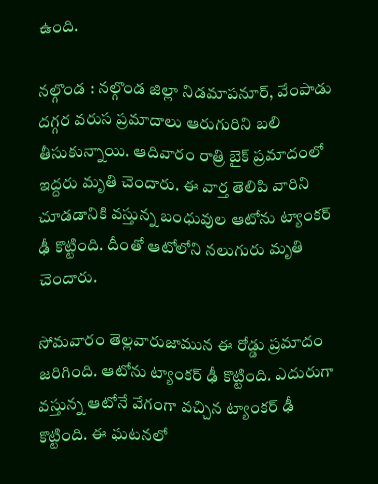ఉంది.

నల్గొండ : నల్గొండ జిల్లా నిడమాపనూర్, వేంపాడు దగ్గర వరుస ప్రమాదాలు ఆరుగురిని బలి తీసుకున్నాయి. ఆదివారం రాత్రి బైక్ ప్రమాదంలో ఇద్దరు మృతి చెందారు. ఈ వార్త తెలిపి వారిని చూడడానికి వస్తున్న బంధువుల ఆటోను ట్యాంకర్ ఢీ కొట్టింది. దీంతో ఆటోలోని నలుగురు మృతి చెందారు.

సోమవారం తెల్లవారుజామున ఈ రోడ్డు ప్రమాదం జరిగింది. ఆటోను ట్యాంకర్ ఢీ కొట్టింది. ఎదురుగా వస్తున్న ఆటోనే వేగంగా వచ్చిన ట్యాంకర్ ఢీ కొట్టింది. ఈ ఘటనలో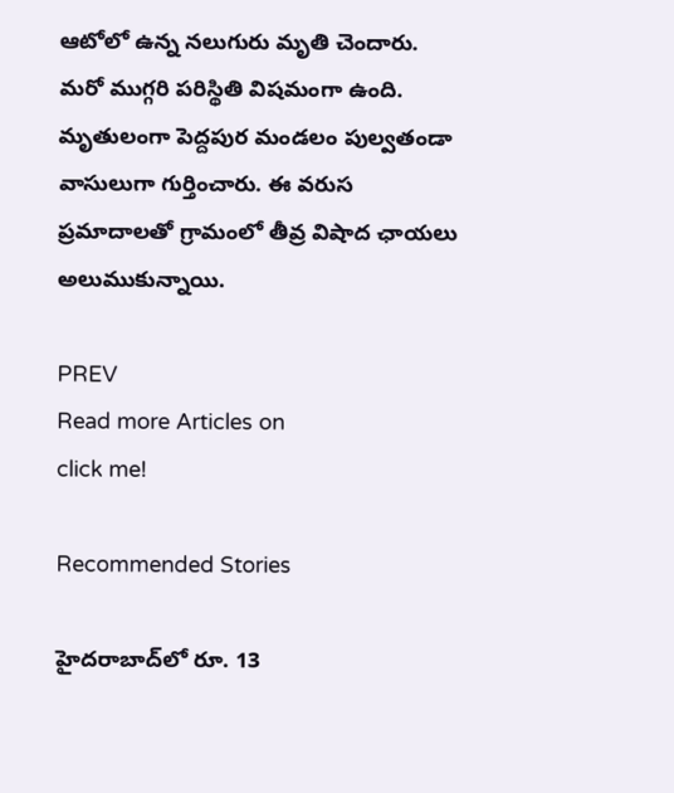ఆటోలో ఉన్న నలుగురు మృతి చెందారు. మరో ముగ్గరి పరిస్థితి విషమంగా ఉంది. మృతులంగా పెద్దపుర మండలం పుల్వతండా వాసులుగా గుర్తించారు. ఈ వరుస ప్రమాదాలతో గ్రామంలో తీవ్ర విషాద ఛాయలు అలుముకున్నాయి.

PREV
Read more Articles on
click me!

Recommended Stories

హైదరాబాద్‌లో రూ. 13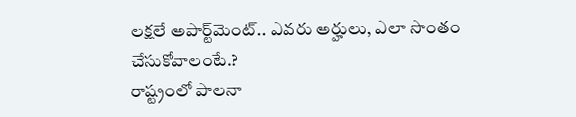ల‌క్ష‌లే అపార్ట్‌మెంట్‌.. ఎవ‌రు అర్హులు, ఎలా సొంతం చేసుకోవాలంటే.?
రాష్ట్రంలో పాలనా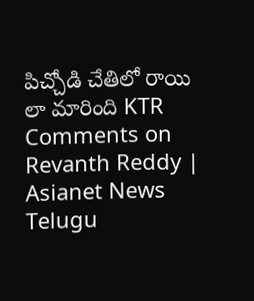పిచ్చోడి చేతిలో రాయి లా మారింది KTR Comments on Revanth Reddy | Asianet News Telugu